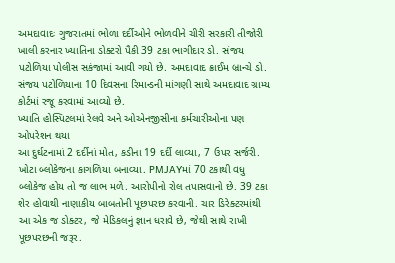અમદાવાદઃ ગુજરાતમાં ભોળા દર્દીઓને ભોળવીને ચીરી સરકારી તીજોરી ખાલી કરનાર ખ્યાતિના ડોક્ટરો પૈકી 39 ટકા ભાગીદાર ડો. સંજય પટોળિયા પોલીસ સકંજામાં આવી ગયો છે. અમદાવાદ ક્રાઈમ બ્રાન્ચે ડો. સંજય પટોળિયાના 10 દિવસના રિમાન્ડની માંગણી સાથે અમદાવાદ ગ્રામ્ય કોર્ટમાં રજૂ કરવામાં આવ્યો છે.
ખ્યાતિ હોસ્પિટલમાં રેલવે અને ઓએનજીસીના કર્મચારીઓના પણ ઓપરેશન થયા
આ દુર્ઘટનામાં 2 દર્દીનાં મોત, કડીના 19 દર્દી લાવ્યા, 7 ઉપર સર્જરી. ખોટા બ્લોકેજના કાગળિયા બનાવ્યા. PMJAYમાં 70 ટકાથી વધુ બ્લોકેજ હોય તો જ લાભ મળે. આરોપીનો રોલ તપાસવાનો છે. 39 ટકા શેર હોવાથી નાણાકીય બાબતોની પૂછપરછ કરવાની. ચાર ડિરેક્ટરમાંથી આ એક જ ડોક્ટર, જે મેડિકલનું જ્ઞાન ધરાવે છે, જેથી સાથે રાખી પૂછપરછની જરૂર.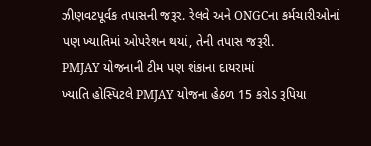ઝીણવટપૂર્વક તપાસની જરૂર. રેલવે અને ONGCના કર્મચારીઓનાં પણ ખ્યાતિમાં ઓપરેશન થયાં, તેની તપાસ જરૂરી.
PMJAY યોજનાની ટીમ પણ શંકાના દાયરામાં
ખ્યાતિ હોસ્પિટલે PMJAY યોજના હેઠળ 15 કરોડ રૂપિયા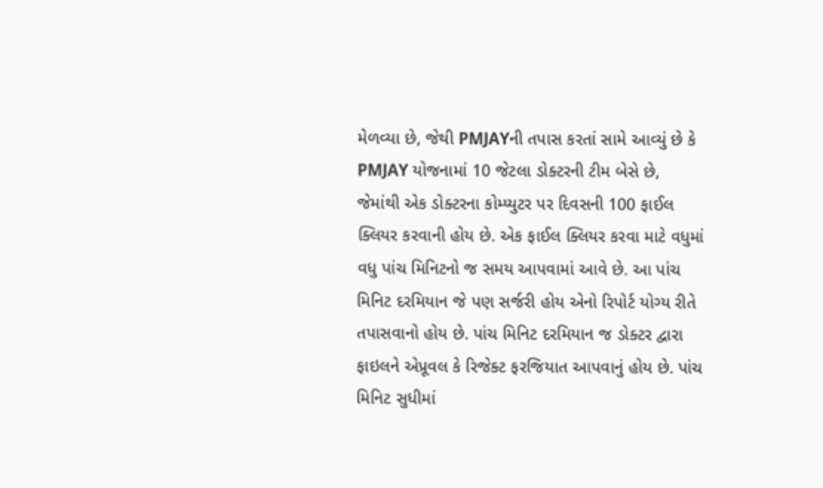મેળવ્યા છે, જેથી PMJAYની તપાસ કરતાં સામે આવ્યું છે કે PMJAY યોજનામાં 10 જેટલા ડોક્ટરની ટીમ બેસે છે, જેમાંથી એક ડોક્ટરના કોમ્પ્યુટર પર દિવસની 100 ફાઈલ ક્લિયર કરવાની હોય છે. એક ફાઈલ ક્લિયર કરવા માટે વધુમાં વધુ પાંચ મિનિટનો જ સમય આપવામાં આવે છે. આ પાંચ મિનિટ દરમિયાન જે પણ સર્જરી હોય એનો રિપોર્ટ યોગ્ય રીતે તપાસવાનો હોય છે. પાંચ મિનિટ દરમિયાન જ ડોક્ટર દ્વારા ફાઇલને એપ્રૂવલ કે રિજેક્ટ ફરજિયાત આપવાનું હોય છે. પાંચ મિનિટ સુધીમાં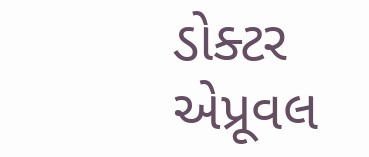ડોક્ટર એપ્રૂવલ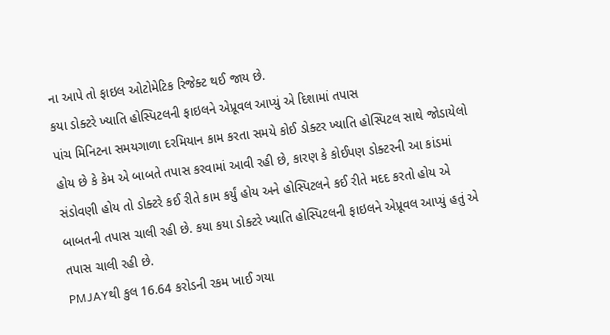ના આપે તો ફાઇલ ઓટોમેટિક રિજેક્ટ થઈ જાય છે.
કયા ડોક્ટરે ખ્યાતિ હોસ્પિટલની ફાઇલને એપ્રૂવલ આપ્યું એ દિશામાં તપાસ
પાંચ મિનિટના સમયગાળા દરમિયાન કામ કરતા સમયે કોઈ ડોક્ટર ખ્યાતિ હોસ્પિટલ સાથે જોડાયેલો હોય છે કે કેમ એ બાબતે તપાસ કરવામાં આવી રહી છે, કારણ કે કોઈપણ ડોક્ટરની આ કાંડમાં સંડોવણી હોય તો ડોક્ટરે કઈ રીતે કામ કર્યું હોય અને હોસ્પિટલને કઈ રીતે મદદ કરતો હોય એ બાબતની તપાસ ચાલી રહી છે. કયા કયા ડોક્ટરે ખ્યાતિ હોસ્પિટલની ફાઇલને એપ્રૂવલ આપ્યું હતું એ તપાસ ચાલી રહી છે.
PMJAYથી કુલ 16.64 કરોડની રકમ ખાઈ ગયા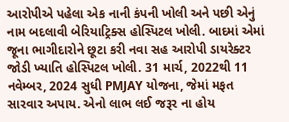આરોપીએ પહેલા એક નાની કંપની ખોલી અને પછી એનું નામ બદલાવી બેરિયાટ્રિક્સ હોસ્પિટલ ખોલી. બાદમાં એમાં જૂના ભાગીદારોને છૂટા કરી નવા સહ આરોપી ડાયરેક્ટર જોડી ખ્યાતિ હોસ્પિટલ ખોલી. 31 માર્ચ, 2022થી 11 નવેમ્બર, 2024 સુધી PMJAY યોજના, જેમાં મફત સારવાર અપાય. એનો લાભ લઈ જરૂર ના હોય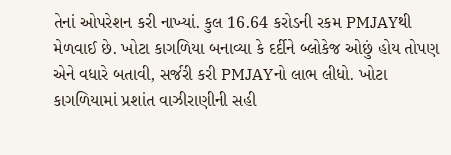તેનાં ઓપરેશન કરી નાખ્યાં. કુલ 16.64 કરોડની રકમ PMJAYથી મેળવાઈ છે. ખોટા કાગળિયા બનાવ્યા કે દર્દીને બ્લોકેજ ઓછું હોય તોપણ એને વધારે બતાવી, સર્જરી કરી PMJAYનો લાભ લીધો. ખોટા કાગળિયામાં પ્રશાંત વાઝીરાણીની સહી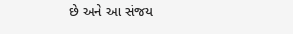છે અને આ સંજય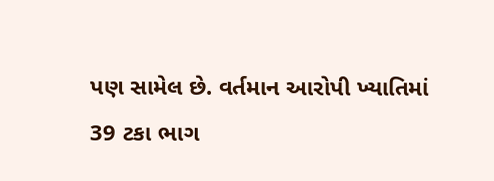પણ સામેલ છે. વર્તમાન આરોપી ખ્યાતિમાં 39 ટકા ભાગ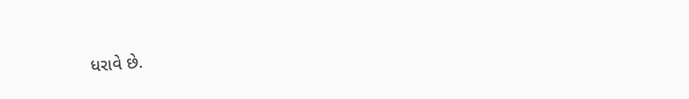ધરાવે છે.